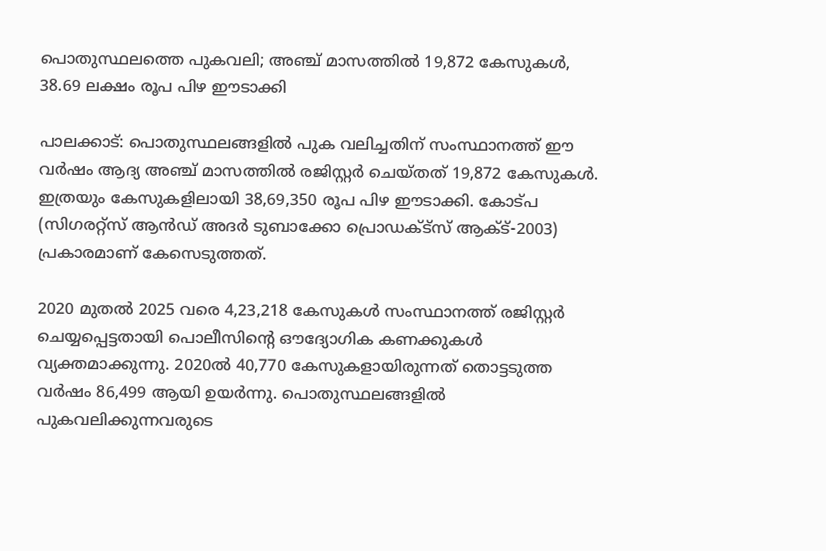പൊതുസ്ഥലത്തെ പുകവലി; അഞ്ച് മാസത്തിൽ 19,872 കേസുകൾ, 38.69 ലക്ഷം രൂപ പിഴ ഈടാക്കി

പാലക്കാട്: പൊതുസ്ഥലങ്ങളിൽ പുക വലിച്ചതിന് സംസ്ഥാനത്ത് ഈ വർഷം ആദ്യ അഞ്ച് മാസത്തിൽ രജിസ്റ്റർ ചെയ്തത് 19,872 കേസുകൾ. ഇത്രയും കേസുകളിലായി 38,69,350 രൂപ പിഴ ഈടാക്കി. കോട്പ (സിഗരറ്റ്സ് ആൻഡ് അദർ ടുബാക്കോ പ്രൊഡക്ട്സ് ആക്ട്-2003) പ്രകാരമാണ് കേസെടുത്തത്.

2020 മുതൽ 2025 വരെ 4,23,218 കേസുകൾ സംസ്ഥാനത്ത് രജിസ്റ്റർ ചെയ്യപ്പെട്ടതായി പൊലീസിന്‍റെ ഔദ്യോഗിക കണക്കുകൾ വ്യക്തമാക്കുന്നു. 2020ൽ 40,770 കേസുകളായിരുന്നത് തൊട്ടടുത്ത വർഷം 86,499 ആയി ഉയർന്നു. പൊതുസ്ഥലങ്ങളിൽ പുകവലിക്കുന്നവരുടെ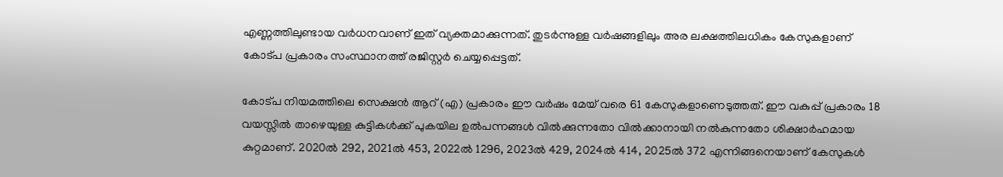എണ്ണത്തിലുണ്ടായ വർധനവാണ് ഇത് വ്യക്തമാക്കുന്നത്. തുടർന്നുള്ള വർഷങ്ങളിലും അര ലക്ഷത്തിലധികം കേസുകളാണ് കോട്പ പ്രകാരം സംസ്ഥാനത്ത് രജിസ്റ്റർ ചെയ്യപ്പെട്ടത്.

കോട്പ നിയമത്തിലെ സെക്ഷൻ ആറ് (എ) പ്രകാരം ഈ വർഷം മേയ് വരെ 61 കേസുകളാണെടുത്തത്. ഈ വകുപ്പ് പ്രകാരം 18 വയസ്സിൽ താഴെയുള്ള കുട്ടികൾക്ക് പുകയില ഉൽപന്നങ്ങൾ വിൽക്കുന്നതോ വിൽക്കാനായി നൽകുന്നതോ ശിക്ഷാർഹമായ കുറ്റമാണ്. 2020ൽ 292, 2021ൽ 453, 2022ൽ 1296, 2023ൽ 429, 2024ൽ 414, 2025ൽ 372 എന്നിങ്ങനെയാണ് കേസുകൾ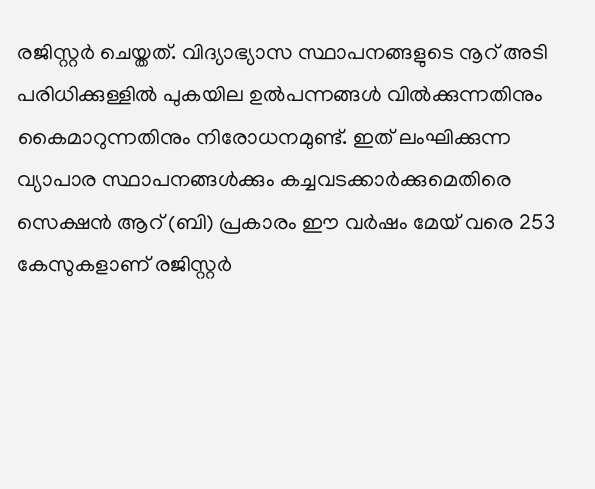രജിസ്റ്റർ ചെയ്തത്. വിദ്യാഭ്യാസ സ്ഥാപനങ്ങളുടെ നൂറ് അടി പരിധിക്കുള്ളിൽ പുകയില ഉൽപന്നങ്ങൾ വിൽക്കുന്നതിനും കൈമാറുന്നതിനും നിരോധനമുണ്ട്. ഇത് ലംഘിക്കുന്ന വ്യാപാര സ്ഥാപനങ്ങൾക്കും കച്ചവടക്കാർക്കുമെതിരെ സെക്ഷൻ ആറ് (ബി) പ്രകാരം ഈ വർഷം മേയ് വരെ 253 കേസുകളാണ് രജിസ്റ്റർ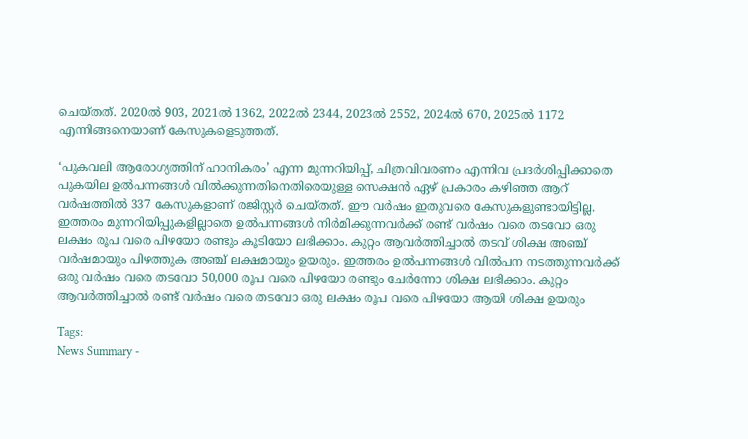ചെയ്തത്. 2020ൽ 903, 2021ൽ 1362, 2022ൽ 2344, 2023ൽ 2552, 2024ൽ 670, 2025ൽ 1172 എന്നിങ്ങനെയാണ് കേസുകളെടുത്തത്.

‘പുകവലി ആരോഗ്യത്തിന് ഹാനികരം’ എന്ന മുന്നറിയിപ്പ്, ചിത്രവിവരണം എന്നിവ പ്രദർശിപ്പിക്കാതെ പുകയില ഉൽപന്നങ്ങൾ വിൽക്കുന്നതിനെതിരെയുള്ള സെക്ഷൻ ഏഴ് പ്രകാരം കഴിഞ്ഞ ആറ് വർഷത്തിൽ 337 കേസുകളാണ് രജിസ്റ്റർ ചെയ്തത്. ഈ വർഷം ഇതുവരെ കേസുകളുണ്ടായിട്ടില്ല. ഇത്തരം മുന്നറിയിപ്പുകളില്ലാതെ ഉൽപന്നങ്ങൾ നിർമിക്കുന്നവർക്ക് രണ്ട് വർഷം വരെ തടവോ ഒരു ലക്ഷം രൂപ വരെ പിഴയോ രണ്ടും കൂടിയോ ലഭിക്കാം. കുറ്റം ആവർത്തിച്ചാൽ തടവ് ശിക്ഷ അഞ്ച് വർഷമായും പിഴത്തുക അഞ്ച് ലക്ഷമായും ഉയരും. ഇത്തരം ഉൽപന്നങ്ങൾ വിൽപന നടത്തുന്നവർക്ക് ഒരു വർഷം വരെ തടവോ 50,000 രൂപ വരെ പിഴയോ രണ്ടും ചേർന്നോ ശിക്ഷ ലഭിക്കാം. കുറ്റം ആവർത്തിച്ചാൽ രണ്ട് വർഷം വരെ തടവോ ഒരു ലക്ഷം രൂപ വരെ പിഴയോ ആയി ശിക്ഷ ഉയരും

Tags:
News Summary -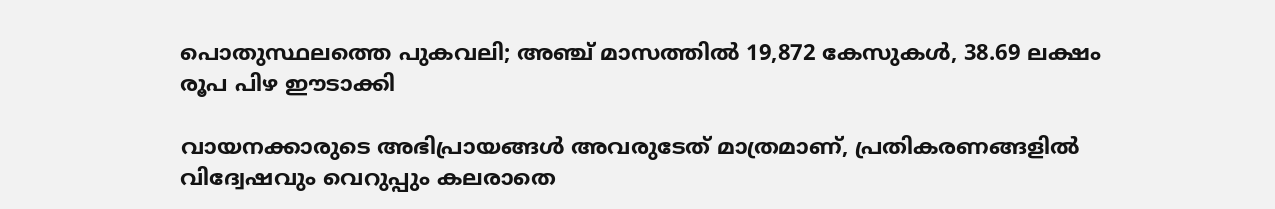പൊതുസ്ഥലത്തെ പുകവലി; അഞ്ച് മാസത്തിൽ 19,872 കേസുകൾ, 38.69 ലക്ഷം രൂപ പിഴ ഈടാക്കി

വായനക്കാരുടെ അഭിപ്രായങ്ങള്‍ അവരുടേത് മാത്രമാണ്, പ്രതികരണങ്ങളിൽ വിദ്വേഷവും വെറുപ്പും കലരാതെ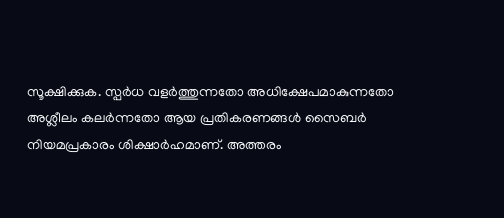സൂക്ഷിക്കുക. സ്പർധ വളർത്തുന്നതോ അധിക്ഷേപമാകുന്നതോ അശ്ലീലം കലർന്നതോ ആയ പ്രതികരണങ്ങൾ സൈബർ നിയമപ്രകാരം ശിക്ഷാർഹമാണ്. അത്തരം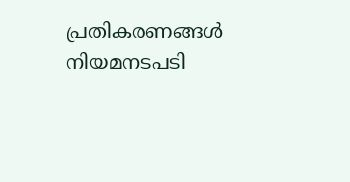പ്രതികരണങ്ങൾ നിയമനടപടി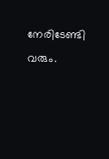നേരിടേണ്ടി വരും.